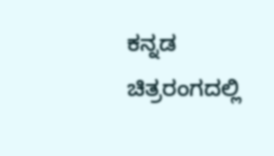ಕನ್ನಡ ಚಿತ್ರರಂಗದಲ್ಲಿ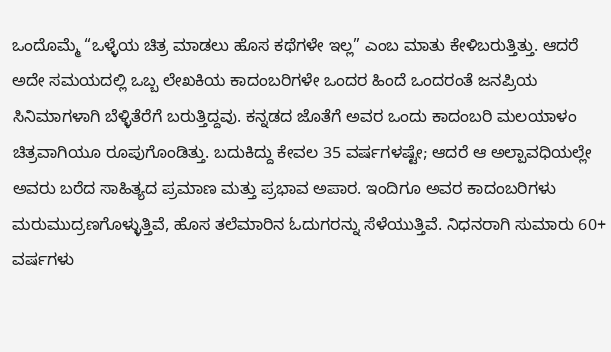ಒಂದೊಮ್ಮೆ “ಒಳ್ಳೆಯ ಚಿತ್ರ ಮಾಡಲು ಹೊಸ ಕಥೆಗಳೇ ಇಲ್ಲ” ಎಂಬ ಮಾತು ಕೇಳಿಬರುತ್ತಿತ್ತು. ಆದರೆ ಅದೇ ಸಮಯದಲ್ಲಿ ಒಬ್ಬ ಲೇಖಕಿಯ ಕಾದಂಬರಿಗಳೇ ಒಂದರ ಹಿಂದೆ ಒಂದರಂತೆ ಜನಪ್ರಿಯ ಸಿನಿಮಾಗಳಾಗಿ ಬೆಳ್ಳಿತೆರೆಗೆ ಬರುತ್ತಿದ್ದವು. ಕನ್ನಡದ ಜೊತೆಗೆ ಅವರ ಒಂದು ಕಾದಂಬರಿ ಮಲಯಾಳಂ ಚಿತ್ರವಾಗಿಯೂ ರೂಪುಗೊಂಡಿತ್ತು. ಬದುಕಿದ್ದು ಕೇವಲ 35 ವರ್ಷಗಳಷ್ಟೇ; ಆದರೆ ಆ ಅಲ್ಪಾವಧಿಯಲ್ಲೇ ಅವರು ಬರೆದ ಸಾಹಿತ್ಯದ ಪ್ರಮಾಣ ಮತ್ತು ಪ್ರಭಾವ ಅಪಾರ. ಇಂದಿಗೂ ಅವರ ಕಾದಂಬರಿಗಳು ಮರುಮುದ್ರಣಗೊಳ್ಳುತ್ತಿವೆ, ಹೊಸ ತಲೆಮಾರಿನ ಓದುಗರನ್ನು ಸೆಳೆಯುತ್ತಿವೆ. ನಿಧನರಾಗಿ ಸುಮಾರು 60+ ವರ್ಷಗಳು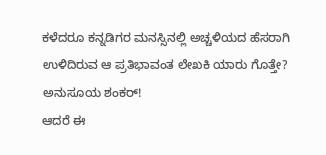ಕಳೆದರೂ ಕನ್ನಡಿಗರ ಮನಸ್ಸಿನಲ್ಲಿ ಅಚ್ಚಳಿಯದ ಹೆಸರಾಗಿ ಉಳಿದಿರುವ ಆ ಪ್ರತಿಭಾವಂತ ಲೇಖಕಿ ಯಾರು ಗೊತ್ತೇ?
ಅನುಸೂಯ ಶಂಕರ್!
ಆದರೆ ಈ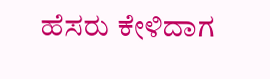ಹೆಸರು ಕೇಳಿದಾಗ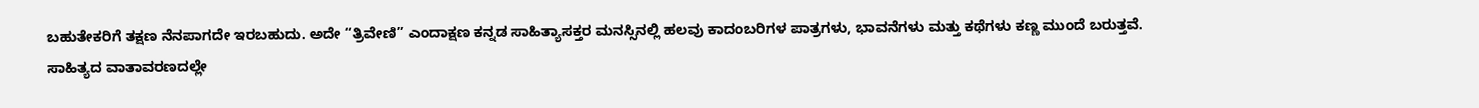ಬಹುತೇಕರಿಗೆ ತಕ್ಷಣ ನೆನಪಾಗದೇ ಇರಬಹುದು. ಅದೇ “ತ್ರಿವೇಣಿ” ಎಂದಾಕ್ಷಣ ಕನ್ನಡ ಸಾಹಿತ್ಯಾಸಕ್ತರ ಮನಸ್ಸಿನಲ್ಲಿ ಹಲವು ಕಾದಂಬರಿಗಳ ಪಾತ್ರಗಳು, ಭಾವನೆಗಳು ಮತ್ತು ಕಥೆಗಳು ಕಣ್ಣ ಮುಂದೆ ಬರುತ್ತವೆ.
ಸಾಹಿತ್ಯದ ವಾತಾವರಣದಲ್ಲೇ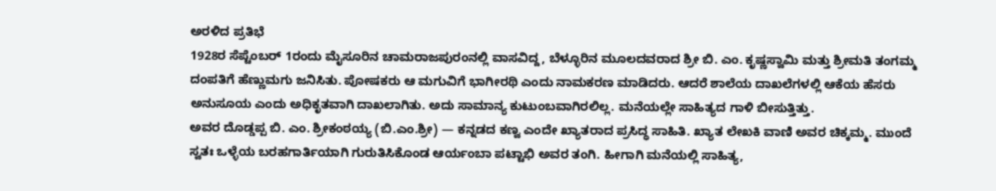ಅರಳಿದ ಪ್ರತಿಭೆ
1928ರ ಸೆಪ್ಟೆಂಬರ್ 1ರಂದು ಮೈಸೂರಿನ ಚಾಮರಾಜಪುರಂನಲ್ಲಿ ವಾಸವಿದ್ದ, ಬೆಳ್ಳೂರಿನ ಮೂಲದವರಾದ ಶ್ರೀ ಬಿ. ಎಂ. ಕೃಷ್ಣಸ್ವಾಮಿ ಮತ್ತು ಶ್ರೀಮತಿ ತಂಗಮ್ಮ ದಂಪತಿಗೆ ಹೆಣ್ಣುಮಗು ಜನಿಸಿತು. ಪೋಷಕರು ಆ ಮಗುವಿಗೆ ಭಾಗೀರಥಿ ಎಂದು ನಾಮಕರಣ ಮಾಡಿದರು. ಆದರೆ ಶಾಲೆಯ ದಾಖಲೆಗಳಲ್ಲಿ ಆಕೆಯ ಹೆಸರು ಅನುಸೂಯ ಎಂದು ಅಧಿಕೃತವಾಗಿ ದಾಖಲಾಗಿತು. ಅದು ಸಾಮಾನ್ಯ ಕುಟುಂಬವಾಗಿರಲಿಲ್ಲ. ಮನೆಯಲ್ಲೇ ಸಾಹಿತ್ಯದ ಗಾಳಿ ಬೀಸುತ್ತಿತ್ತು.
ಅವರ ದೊಡ್ಡಪ್ಪ ಬಿ. ಎಂ. ಶ್ರೀಕಂಠಯ್ಯ (ಬಿ.ಎಂ.ಶ್ರೀ) — ಕನ್ನಡದ ಕಣ್ವ ಎಂದೇ ಖ್ಯಾತರಾದ ಪ್ರಸಿದ್ಧ ಸಾಹಿತಿ. ಖ್ಯಾತ ಲೇಖಕಿ ವಾಣಿ ಅವರ ಚಿಕ್ಕಮ್ಮ. ಮುಂದೆ ಸ್ವತಃ ಒಳ್ಳೆಯ ಬರಹಗಾರ್ತಿಯಾಗಿ ಗುರುತಿಸಿಕೊಂಡ ಆರ್ಯಂಬಾ ಪಟ್ಟಾಭಿ ಅವರ ತಂಗಿ. ಹೀಗಾಗಿ ಮನೆಯಲ್ಲಿ ಸಾಹಿತ್ಯ,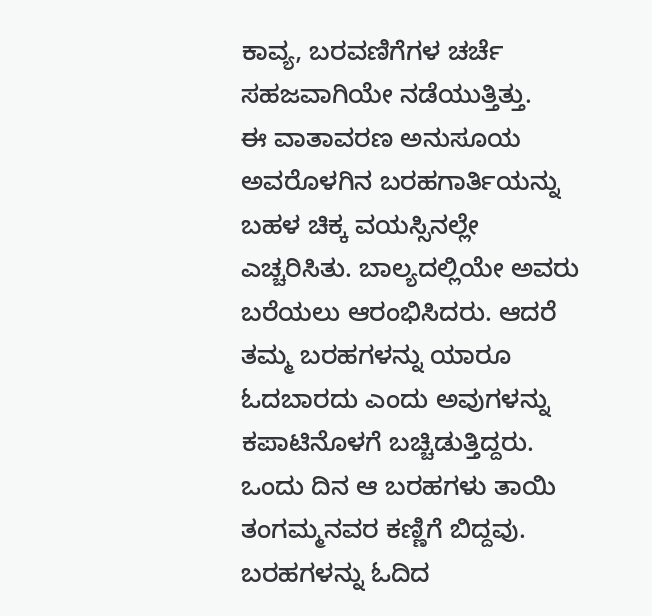ಕಾವ್ಯ, ಬರವಣಿಗೆಗಳ ಚರ್ಚೆ ಸಹಜವಾಗಿಯೇ ನಡೆಯುತ್ತಿತ್ತು.
ಈ ವಾತಾವರಣ ಅನುಸೂಯ ಅವರೊಳಗಿನ ಬರಹಗಾರ್ತಿಯನ್ನು ಬಹಳ ಚಿಕ್ಕ ವಯಸ್ಸಿನಲ್ಲೇ ಎಚ್ಚರಿಸಿತು. ಬಾಲ್ಯದಲ್ಲಿಯೇ ಅವರು ಬರೆಯಲು ಆರಂಭಿಸಿದರು. ಆದರೆ ತಮ್ಮ ಬರಹಗಳನ್ನು ಯಾರೂ ಓದಬಾರದು ಎಂದು ಅವುಗಳನ್ನು ಕಪಾಟಿನೊಳಗೆ ಬಚ್ಚಿಡುತ್ತಿದ್ದರು. ಒಂದು ದಿನ ಆ ಬರಹಗಳು ತಾಯಿ ತಂಗಮ್ಮನವರ ಕಣ್ಣಿಗೆ ಬಿದ್ದವು. ಬರಹಗಳನ್ನು ಓದಿದ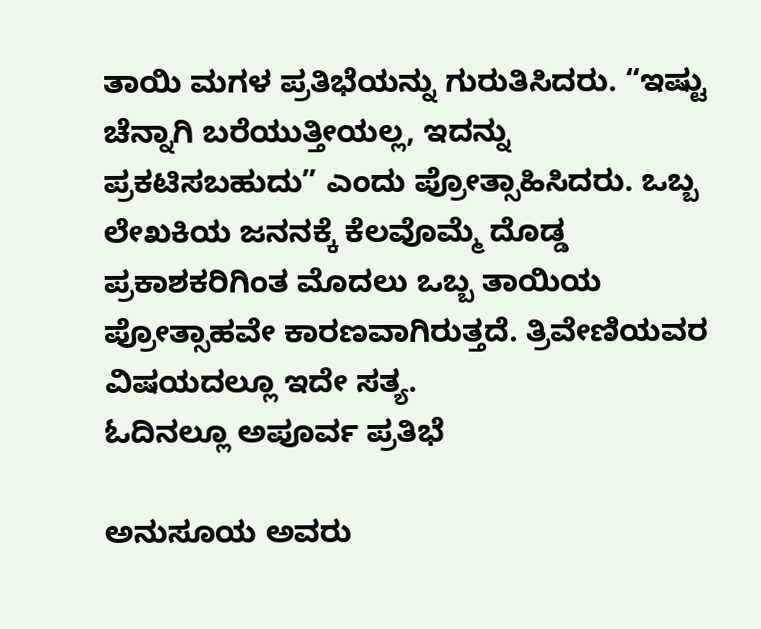ತಾಯಿ ಮಗಳ ಪ್ರತಿಭೆಯನ್ನು ಗುರುತಿಸಿದರು. “ಇಷ್ಟು ಚೆನ್ನಾಗಿ ಬರೆಯುತ್ತೀಯಲ್ಲ, ಇದನ್ನು ಪ್ರಕಟಿಸಬಹುದು” ಎಂದು ಪ್ರೋತ್ಸಾಹಿಸಿದರು. ಒಬ್ಬ ಲೇಖಕಿಯ ಜನನಕ್ಕೆ ಕೆಲವೊಮ್ಮೆ ದೊಡ್ಡ ಪ್ರಕಾಶಕರಿಗಿಂತ ಮೊದಲು ಒಬ್ಬ ತಾಯಿಯ ಪ್ರೋತ್ಸಾಹವೇ ಕಾರಣವಾಗಿರುತ್ತದೆ. ತ್ರಿವೇಣಿಯವರ ವಿಷಯದಲ್ಲೂ ಇದೇ ಸತ್ಯ.
ಓದಿನಲ್ಲೂ ಅಪೂರ್ವ ಪ್ರತಿಭೆ

ಅನುಸೂಯ ಅವರು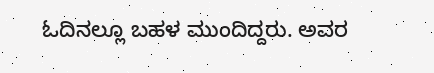ಓದಿನಲ್ಲೂ ಬಹಳ ಮುಂದಿದ್ದರು. ಅವರ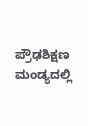ಪ್ರೌಢಶಿಕ್ಷಣ ಮಂಡ್ಯದಲ್ಲಿ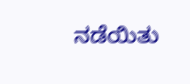ನಡೆಯಿತು